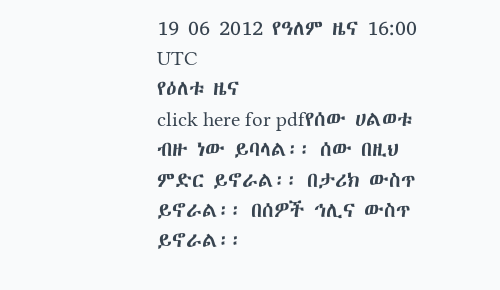19 06 2012 የዓለም ዜና 16:00 UTC
የዕለቱ ዜና
click here for pdfየሰው ሀልወቱ ብዙ ነው ይባላል፡፡ ሰው በዚህ ምድር ይኖራል፡፡ በታሪክ ውስጥ ይኖራል፡፡ በሰዎች ኅሊና ውስጥ ይኖራል፡፡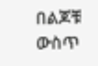በልጆቹ ውስጥ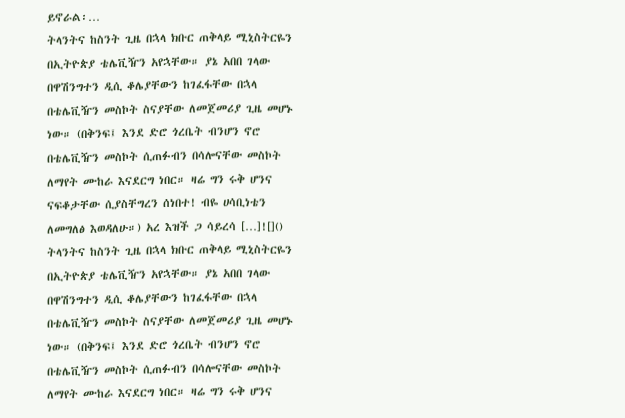ይኖራል፡…
ትላንትና ከስንት ጊዜ በኋላ ክቡር ጠቅላይ ሚኒስትርዬን በኢትዮጵያ ቴሌቪዥን አየኋቸው። ያኔ አበበ ገላው በዋሽንግተን ዲሲ ቆሌያቸውን ከገፈፋቸው በኋላ በቴሌቪዥን መስኮት ስናያቸው ለመጀመሪያ ጊዜ መሆኑ ነው። (በቅንፍ፤ እንደ ድሮ ጎረቤት ብንሆን ኖሮ በቴሌቪዥን መስኮት ሲጠፉብን በሳሎናቸው መስኮት ለማየት ሙከራ እናደርግ ነበር። ዛሬ ግን ሩቅ ሆንና ናፍቆታቸው ሲያስቸግረን ሰነበተ! ብዬ ሀሳቢነቴን ለመግለፅ እወዳለሁ።) አረ እዝች ጋ ሳይረሳ […]![]()
ትላንትና ከስንት ጊዜ በኋላ ክቡር ጠቅላይ ሚኒስትርዬን በኢትዮጵያ ቴሌቪዥን አየኋቸው። ያኔ አበበ ገላው በዋሽንግተን ዲሲ ቆሌያቸውን ከገፈፋቸው በኋላ በቴሌቪዥን መስኮት ስናያቸው ለመጀመሪያ ጊዜ መሆኑ ነው። (በቅንፍ፤ እንደ ድሮ ጎረቤት ብንሆን ኖሮ በቴሌቪዥን መስኮት ሲጠፉብን በሳሎናቸው መስኮት ለማየት ሙከራ እናደርግ ነበር። ዛሬ ግን ሩቅ ሆንና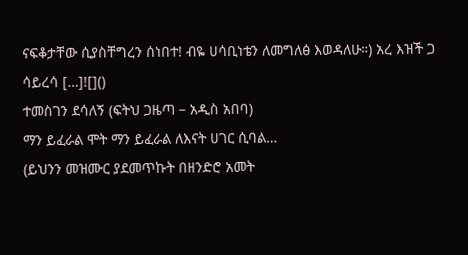ናፍቆታቸው ሲያስቸግረን ሰነበተ! ብዬ ሀሳቢነቴን ለመግለፅ እወዳለሁ።) አረ እዝች ጋ ሳይረሳ […]![]()
ተመስገን ደሳለኝ (ፍትህ ጋዜጣ – አዲስ አበባ)
ማን ይፈራል ሞት ማን ይፈራል ለእናት ሀገር ሲባል…
(ይህንን መዝሙር ያደመጥኩት በዘንድሮ አመት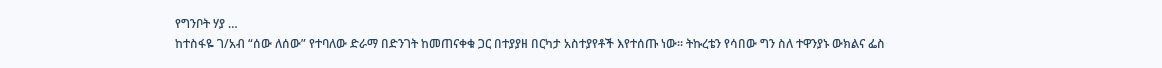የግንቦት ሃያ …
ከተስፋዬ ገ/አብ “ሰው ለሰው” የተባለው ድራማ በድንገት ከመጠናቀቁ ጋር በተያያዘ በርካታ አስተያየቶች እየተሰጡ ነው። ትኩረቴን የሳበው ግን ስለ ተዋንያኑ ውክልና ፌስ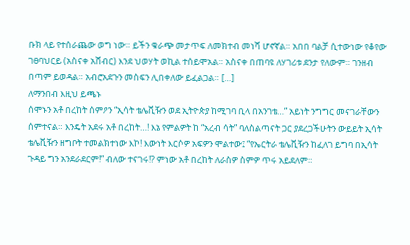ቡክ ላይ የተሰራጨው ወግ ነው። ይችን ቁራጭ መታጥፍ ለመክተብ መነሻ ሆኖኛል። አበበ ባልቻ ሲተውነው የቆየው ገፀባህርይ (አስናቀ አሸብር) እንደ ህወሃት ወኪል ተሰይሞአል። አስናቀ በጠባዩ ለሃገሪቱ ደንታ የለውም። ገንዘብ በጣም ይወዳል። አብሮአደጉን መስፍን ሊበቀለው ይፈልጋል። […]
ለማንበብ እዚህ ይጫኑ
ሰሞኑን አቶ በረከት ሰምዖን “ኢሳት ቴሌቪዥን ወደ ኢትዮጵያ ከሚገባ ቢላ በአንገቴ…” አይነት ንግግር መናገራቸውን ሰምተናል። እንዴት አደሩ አቶ በረከት…! እኔ የምልዎት ከ “አረብ ሳት” ባለስልጣናት ጋር ያደረጋችሁትን ውይይት ኢሳት ቴሌቪዥን ዘግቦት ተመልክተነው እኮ! እውነት እርሶዎ አፍዎን ሞልተው፤ “የኤርትራ ቴሌቪዥን ከፈለገ ይግባ በኢሳት ጉዳይ ግን አንደራደርም!” ብለው ተናገሩ!? ምነው አቶ በረከት ለራስዎ ስምዎ ጥሩ አይደለም።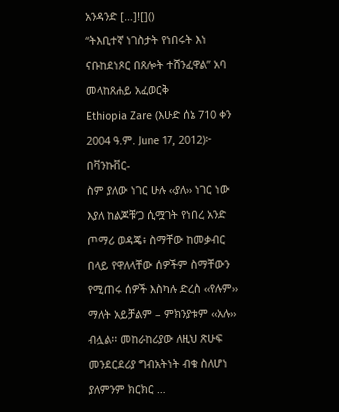አንዳንድ […]![]()
“ትእቢተኛ ነገስታት የነበሩት እነ ናቡከደነጾር በጸሎት ተሸንፈዋል” አባ መላከጸሐይ አፈወርቅ
Ethiopia Zare (እሁድ ሰኔ 710 ቀን 2004 ዓ.ም. June 17, 2012)፦ በቫንኩቨር-
ስም ያለው ነገር ሁሉ ‹‹ያለ›› ነገር ነው እያለ ከልጆቹ’ጋ ሲሟገት የነበረ አንድ ጦማሪ ወዳጄ፥ ስማቸው ከመቃብር በላይ የዋለላቸው ሰዎችም ስማቸውን የሚጠሩ ሰዎች እስካሉ ድረስ ‹‹የሉም›› ማለት አይቻልም – ምክንያቱም ‹‹አሉ›› ብሏል፡፡ መከራከሪያው ለዚህ ጽሁፍ መንደርደሪያ ግብአትነት ብቁ ስለሆነ ያለምንም ክርክር …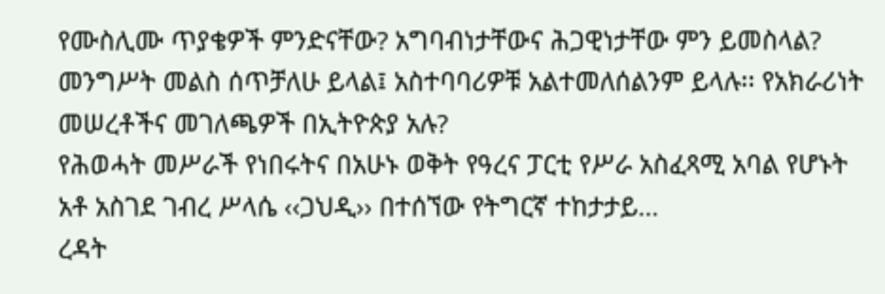የሙስሊሙ ጥያቄዎች ምንድናቸው? አግባብነታቸውና ሕጋዊነታቸው ምን ይመስላል? መንግሥት መልስ ሰጥቻለሁ ይላል፤ አስተባባሪዎቹ አልተመለሰልንም ይላሉ፡፡ የአክራሪነት መሠረቶችና መገለጫዎች በኢትዮጵያ አሉ?
የሕወሓት መሥራች የነበሩትና በአሁኑ ወቅት የዓረና ፓርቲ የሥራ አስፈጻሚ አባል የሆኑት አቶ አስገደ ገብረ ሥላሴ ‹‹ጋህዲ›› በተሰኘው የትግርኛ ተከታታይ…
ረዳት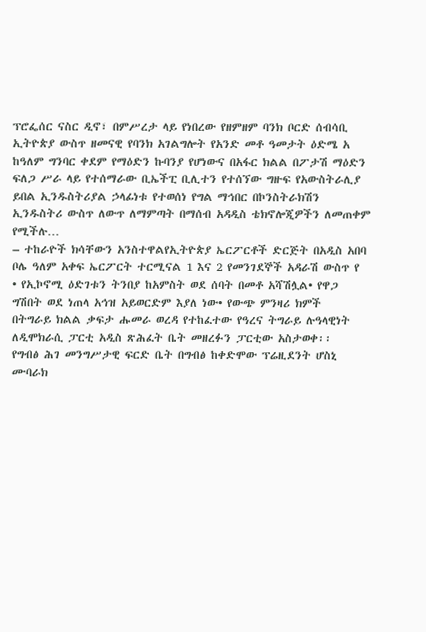ፕሮፌሰር ናስር ዲኖ፣ በምሥረታ ላይ የነበረው የዘምዘም ባንክ ቦርድ ሰብሳቢ
ኢትዮጵያ ውስጥ ዘመናዊ የባንክ አገልግሎት የአንድ መቶ ዓመታት ዕድሜ አ
ከዓለም ግንባር ቀደም የማዕድን ኩባንያ የሆነውና በአፋር ክልል በፖታሽ ማዕድን ፍለጋ ሥራ ላይ የተሰማራው ቢኤችፒ ቢሊተን የተሰኘው ግዙፍ የአውስትራሊያ
ይበል ኢንዱስትሪያል ኃላፊነቱ የተወሰነ የግል ማኅበር በኮንስትራክሽን ኢንዱስትሪ ውስጥ ለውጥ ለማምጣት በማሰብ አዳዲስ ቴክኖሎጂዎችን ለመጠቀም የሚችሉ…
– ተከራዮች ክሳቸውን አንስተዋልየኢትዮጵያ ኤርፖርቶች ድርጅት በአዲስ አበባ ቦሌ ዓለም አቀፍ ኤርፖርት ተርሚናል 1 እና 2 የመንገደኞች አዳራሽ ውስጥ የ
• የኢኮኖሚ ዕድገቱን ትንበያ ከአምስት ወደ ሰባት በመቶ አሻሽሏል• የዋጋ ግሽበት ወደ ነጠላ አኅዝ አይወርድም እያለ ነው• የውጭ ምንዛሪ ክምች
በትግራይ ክልል ቃፍታ ሑመራ ወረዳ የተከፈተው የዓረና ትግራይ ሉዓላዊነት ለዲሞክራሲ ፓርቲ አዲስ ጽሕፈት ቤት መዘረፉን ፓርቲው አስታወቀ፡፡
የግብፅ ሕገ መንግሥታዊ ፍርድ ቤት በግብፅ ከቀድሞው ፕሬዚደንት ሆስኒ ሙባራክ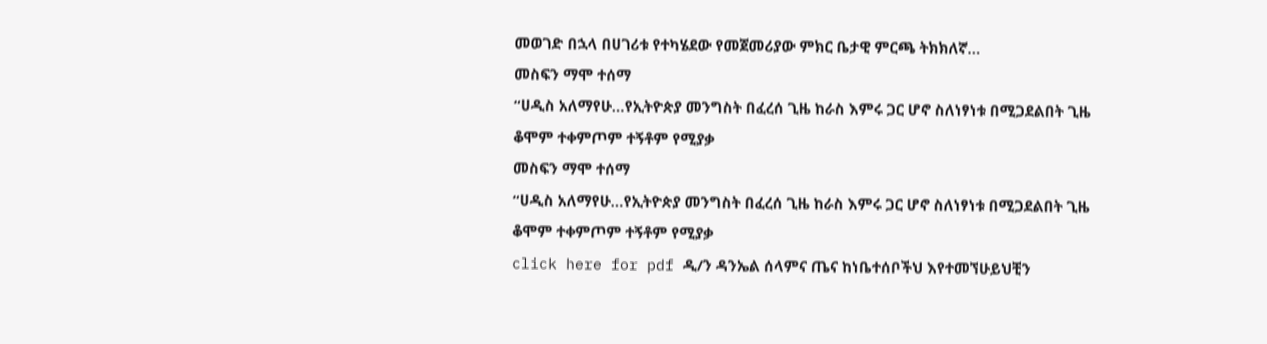መወገድ በኋላ በሀገሪቱ የተካሄደው የመጀመሪያው ምክር ቤታዊ ምርጫ ትክክለኛ…
መስፍን ማሞ ተሰማ
“ሀዲስ አለማየሁ…የኢትዮጵያ መንግስት በፈረሰ ጊዜ ከራስ እምሩ ጋር ሆኖ ስለነፃነቱ በሚጋደልበት ጊዜ ቆሞም ተቀምጦም ተኝቶም የሚያቃ
መስፍን ማሞ ተሰማ
“ሀዲስ አለማየሁ…የኢትዮጵያ መንግስት በፈረሰ ጊዜ ከራስ እምሩ ጋር ሆኖ ስለነፃነቱ በሚጋደልበት ጊዜ ቆሞም ተቀምጦም ተኝቶም የሚያቃ
click here for pdf ዲ/ን ዳንኤል ሰላምና ጤና ከነቤተሰቦችህ እየተመኘሁይህቺን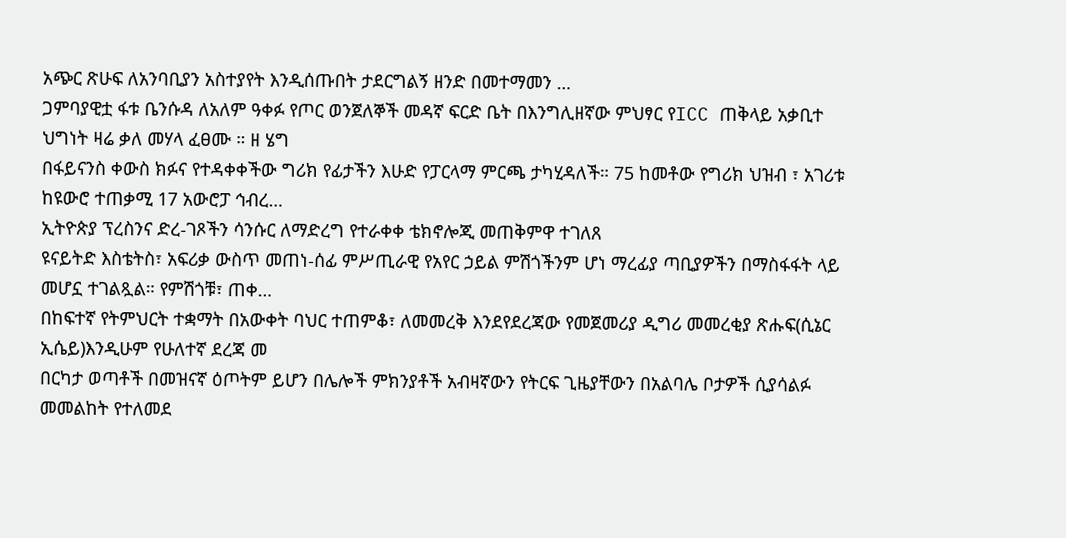አጭር ጽሁፍ ለአንባቢያን አስተያየት እንዲሰጡበት ታደርግልኝ ዘንድ በመተማመን …
ጋምባያዊቷ ፋቱ ቤንሱዳ ለአለም ዓቀፉ የጦር ወንጀለኞች መዳኛ ፍርድ ቤት በእንግሊዘኛው ምህፃር የICC ጠቅላይ አቃቢተ ህግነት ዛሬ ቃለ መሃላ ፈፀሙ ። ዘ ሄግ
በፋይናንስ ቀውስ ክፉና የተዳቀቀችው ግሪክ የፊታችን እሁድ የፓርላማ ምርጫ ታካሂዳለች። 75 ከመቶው የግሪክ ህዝብ ፣ አገሪቱ ከዩውሮ ተጠቃሚ 17 አውሮፓ ኅብረ…
ኢትዮጵያ ፕረስንና ድረ-ገጾችን ሳንሱር ለማድረግ የተራቀቀ ቴክኖሎጂ መጠቅምዋ ተገለጸ
ዩናይትድ እስቴትስ፣ አፍሪቃ ውስጥ መጠነ-ሰፊ ምሥጢራዊ የአየር ኃይል ምሽጎችንም ሆነ ማረፊያ ጣቢያዎችን በማስፋፋት ላይ መሆኗ ተገልጿል። የምሽጎቹ፣ ጠቀ…
በከፍተኛ የትምህርት ተቋማት በአውቀት ባህር ተጠምቆ፣ ለመመረቅ እንደየደረጃው የመጀመሪያ ዲግሪ መመረቂያ ጽሑፍ(ሲኔር ኢሴይ)እንዲሁም የሁለተኛ ደረጃ መ
በርካታ ወጣቶች በመዝናኛ ዕጦትም ይሆን በሌሎች ምክንያቶች አብዛኛውን የትርፍ ጊዜያቸውን በአልባሌ ቦታዎች ሲያሳልፉ መመልከት የተለመደ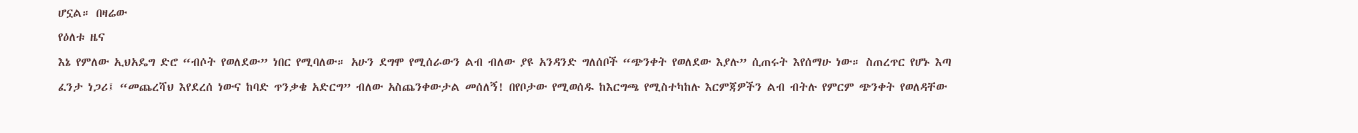ሆኗል። በዛሬው
የዕለቱ ዜና
እኔ የምለው ኢህአዴግ ድሮ “ብሶት የወለደው” ነበር የሚባለው። አሁን ደግሞ የሚሰራውን ልብ ብለው ያዩ አንዳንድ ግለሰቦች “ጭንቀት የወለደው እያሉ” ሲጠሩት እየሰማሁ ነው። ስጠረጥር የሆኑ እጣ ፈንታ ነጋሪ፤ “መጨረሻህ እየደረሰ ነውና ከባድ ጥንቃቄ አድርግ” ብለው አስጨንቀውታል መሰለኝ! በየቦታው የሚወሰዱ ከእርግጫ የሚስተካከሉ እርምጃዎችን ልብ ብትሉ የምርም ጭንቀት የወለዳቸው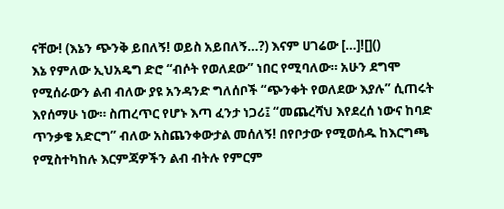ናቸው! (እኔን ጭንቅ ይበለኝ! ወይስ አይበለኝ…?) እናም ሀገሬው […]![]()
እኔ የምለው ኢህአዴግ ድሮ “ብሶት የወለደው” ነበር የሚባለው። አሁን ደግሞ የሚሰራውን ልብ ብለው ያዩ አንዳንድ ግለሰቦች “ጭንቀት የወለደው እያሉ” ሲጠሩት እየሰማሁ ነው። ስጠረጥር የሆኑ እጣ ፈንታ ነጋሪ፤ “መጨረሻህ እየደረሰ ነውና ከባድ ጥንቃቄ አድርግ” ብለው አስጨንቀውታል መሰለኝ! በየቦታው የሚወሰዱ ከእርግጫ የሚስተካከሉ እርምጃዎችን ልብ ብትሉ የምርም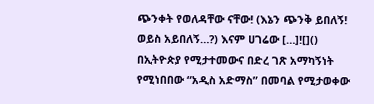ጭንቀት የወለዳቸው ናቸው! (እኔን ጭንቅ ይበለኝ! ወይስ አይበለኝ…?) እናም ሀገሬው […]![]()
በኢትዮጵያ የሚታተመውና በድረ ገጽ አማካኝነት የሚነበበው “አዲስ አድማስ” በመባል የሚታወቀው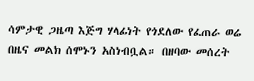ሳምታዊ ጋዜጣ እጅግ ሃላፊነት የጎደለው የፈጠራ ወሬ በዜና መልክ ሰሞኑን አስነብቧል። በዘባው መሰረት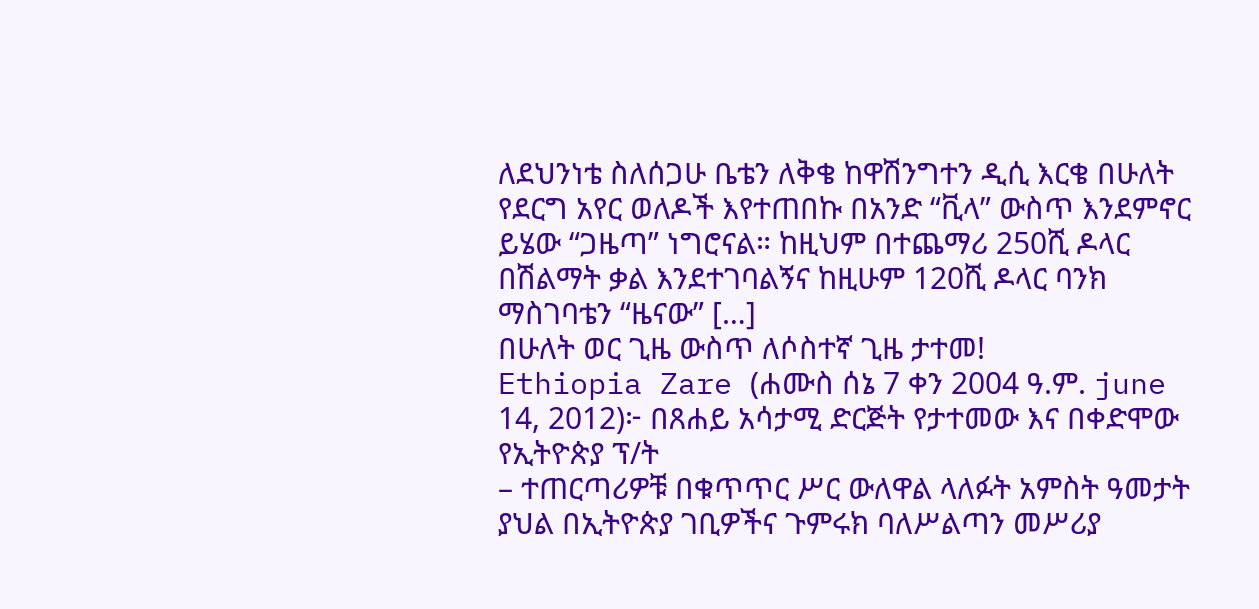ለደህንነቴ ስለሰጋሁ ቤቴን ለቅቄ ከዋሽንግተን ዲሲ እርቄ በሁለት የደርግ አየር ወለዶች እየተጠበኩ በአንድ “ቪላ” ውስጥ እንደምኖር ይሄው “ጋዜጣ” ነግሮናል። ከዚህም በተጨማሪ 250ሺ ዶላር በሽልማት ቃል እንደተገባልኝና ከዚሁም 120ሺ ዶላር ባንክ ማስገባቴን “ዜናው” […]
በሁለት ወር ጊዜ ውስጥ ለሶስተኛ ጊዜ ታተመ!
Ethiopia Zare (ሐሙስ ሰኔ 7 ቀን 2004 ዓ.ም. june 14, 2012)፦ በጸሐይ አሳታሚ ድርጅት የታተመው እና በቀድሞው የኢትዮጵያ ፕ/ት
– ተጠርጣሪዎቹ በቁጥጥር ሥር ውለዋል ላለፉት አምስት ዓመታት ያህል በኢትዮጵያ ገቢዎችና ጉምሩክ ባለሥልጣን መሥሪያ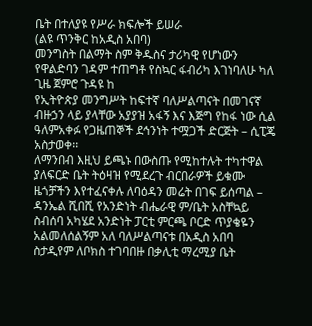ቤት በተለያዩ የሥራ ክፍሎች ይሠራ
(ልዩ ጥንቅር ከአዲስ አበባ)
መንግስት በልማት ስም ቅዱስና ታሪካዊ የሆነውን የዋልድባን ገዳም ተጠግቶ የስኳር ፋብሪካ እገነባለሁ ካለ ጊዜ ጀምሮ ጉዳዩ ከ
የኢትዮጵያ መንግሥት ከፍተኛ ባለሥልጣናት በመገናኛ ብዙኃን ላይ ያላቸው አያያዝ አፋኝ እና እጅግ የከፋ ነው ሲል ዓለምአቀፉ የጋዜጠኞች ደኅንነት ተሟጋች ድርጅት – ሲፒጄ አስታወቀ፡፡
ለማንበብ እዚህ ይጫኑ በውስጡ የሚከተሉት ተካተዋል ያለፍርድ ቤት ትዕዛዝ የሚደረጉ ብርበራዎች ይቁሙ ዜጎቻችን እየተፈናቀሉ ለባዕዳን መሬት በገፍ ይሰጣል – ዳንኤል ሺበሺ የአንድነት ብሔራዊ ም/ቤት አስቸኳይ ስብሰባ አካሄደ አንድነት ፓርቲ ምርጫ ቦርድ ጥያቄዬን አልመለሰልኝም አለ ባለሥልጣናቱ በአዲስ አበባ ስታዲየም ለቦክስ ተገባበዙ በቃሊቲ ማረሚያ ቤት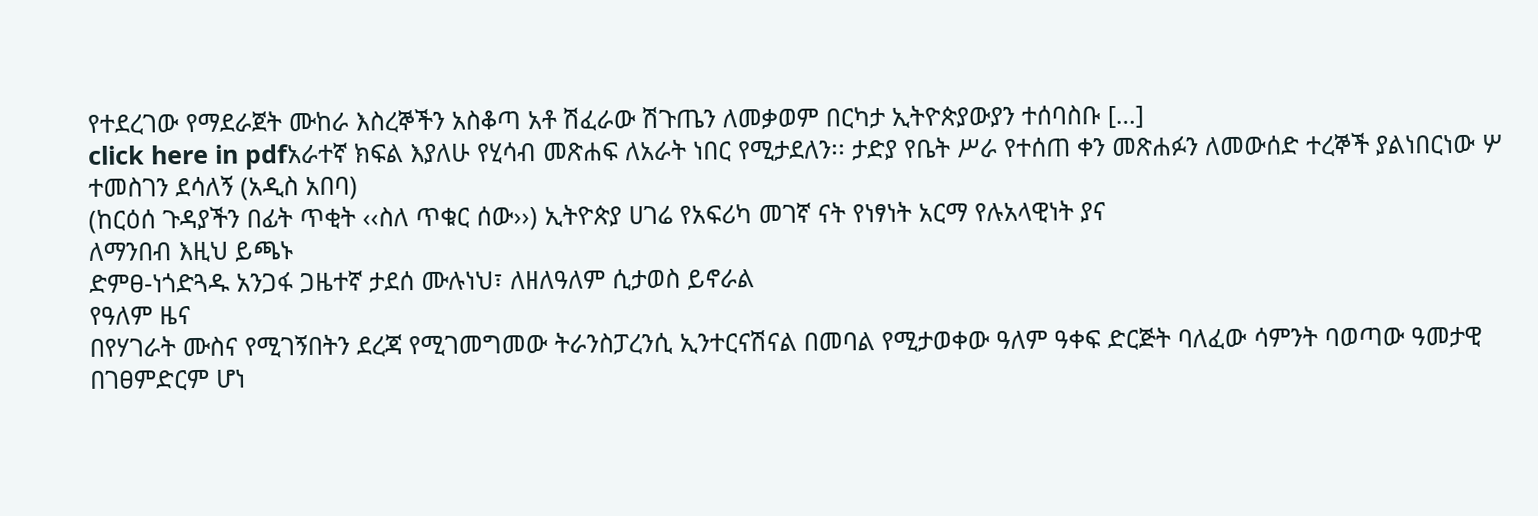የተደረገው የማደራጀት ሙከራ እስረኞችን አስቆጣ አቶ ሽፈራው ሽጉጤን ለመቃወም በርካታ ኢትዮጵያውያን ተሰባስቡ […]
click here in pdfአራተኛ ክፍል እያለሁ የሂሳብ መጽሐፍ ለአራት ነበር የሚታደለን፡፡ ታድያ የቤት ሥራ የተሰጠ ቀን መጽሐፉን ለመውሰድ ተረኞች ያልነበርነው ሦ
ተመስገን ደሳለኝ (አዲስ አበባ)
(ከርዕሰ ጉዳያችን በፊት ጥቂት ‹‹ስለ ጥቁር ሰው››) ኢትዮጵያ ሀገሬ የአፍሪካ መገኛ ናት የነፃነት አርማ የሉአላዊነት ያና
ለማንበብ እዚህ ይጫኑ
ድምፀ-ነጎድጓዱ አንጋፋ ጋዜተኛ ታደሰ ሙሉነህ፣ ለዘለዓለም ሲታወስ ይኖራል
የዓለም ዜና
በየሃገራት ሙስና የሚገኝበትን ደረጃ የሚገመግመው ትራንስፓረንሲ ኢንተርናሽናል በመባል የሚታወቀው ዓለም ዓቀፍ ድርጅት ባለፈው ሳምንት ባወጣው ዓመታዊ
በገፀምድርም ሆነ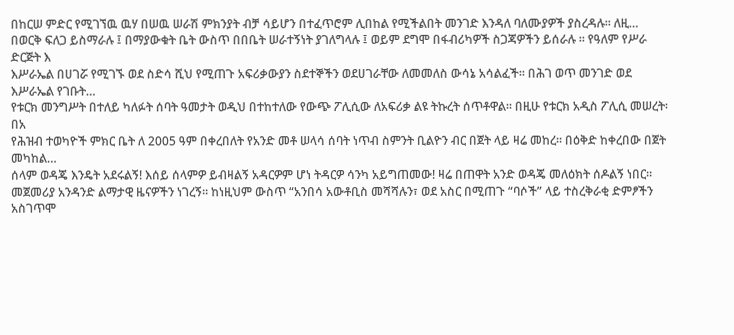በከርሠ ምድር የሚገኘዉ ዉሃ በሠዉ ሠራሽ ምክንያት ብቻ ሳይሆን በተፈጥሮም ሊበከል የሚችልበት መንገድ እንዳለ ባለሙያዎች ያስረዳሉ። ለዚ…
በወርቅ ፍለጋ ይስማራሉ ፤ በማያውቁት ቤት ውስጥ በበቤት ሠራተኝነት ያገለግላሉ ፤ ወይም ደግሞ በፋብሪካዎች ስጋጃዎችን ይሰራሉ ። የዓለም የሥራ ድርጅት እ
እሥራኤል በሀገሯ የሚገኙ ወደ ስድሳ ሺህ የሚጠጉ አፍሪቃውያን ስደተኞችን ወደሀገራቸው ለመመለስ ውሳኔ አሳልፈች። በሕገ ወጥ መንገድ ወደ እሥራኤል የገቡት…
የቱርክ መንግሥት በተለይ ካለፉት ሰባት ዓመታት ወዲህ በተከተለው የውጭ ፖሊሲው ለአፍሪቃ ልዩ ትኩረት ሰጥቶዋል። በዚሁ የቱርክ አዲስ ፖሊሲ መሠረት፡ በአ
የሕዝብ ተወካዮች ምክር ቤት ለ 2005 ዓም በቀረበለት የአንድ መቶ ሠላሳ ሰባት ነጥብ ስምንት ቢልዮን ብር በጀት ላይ ዛሬ መከረ። በዕቅድ ከቀረበው በጀት መካከል…
ሰላም ወዳጄ እንዴት አደሩልኝ! እሰይ ሰላምዎ ይብዛልኝ አዳርዎም ሆነ ትዳርዎ ሳንካ አይግጠመው! ዛሬ በጠዋት አንድ ወዳጄ መለዕክት ሰዶልኝ ነበር። መጀመሪያ አንዳንድ ልማታዊ ዜናዎችን ነገረኝ። ከነዚህም ውስጥ “አንበሳ አውቶቢስ መሻሻሉን፣ ወደ አስር በሚጠጉ “ባሶች” ላይ ተስረቅራቂ ድምፆችን አስገጥሞ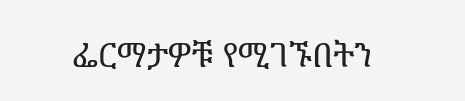ፌርማታዎቹ የሚገኙበትን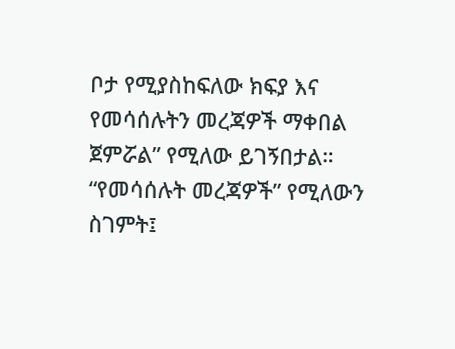ቦታ የሚያስከፍለው ክፍያ እና የመሳሰሉትን መረጃዎች ማቀበል ጀምሯል” የሚለው ይገኝበታል። “የመሳሰሉት መረጃዎች” የሚለውን ስገምት፤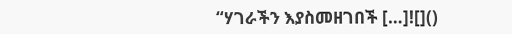“ሃገራችን እያስመዘገበች […]![]()